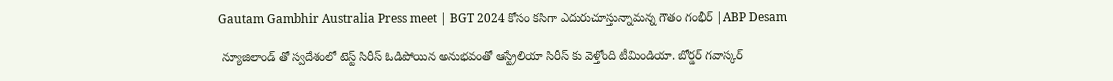Gautam Gambhir Australia Press meet | BGT 2024 కోసం కసిగా ఎదురుచూస్తున్నామన్న గౌతం గంభీర్ |ABP Desam

 న్యూజిలాండ్ తో స్వదేశంలో టెస్ట్ సిరీస్ ఓడిపోయిన అనుభవంతో ఆస్ట్రేలియా సిరీస్ కు వెళ్తోంది టీమిండియా. బోర్డర్ గవాస్కర్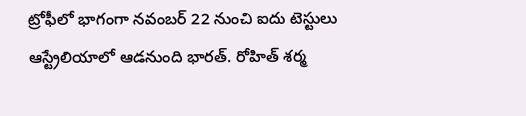ట్రోఫీలో భాగంగా నవంబర్ 22 నుంచి ఐదు టెస్టులు ఆస్ట్రేలియాలో ఆడనుంది భారత్. రోహిత్ శర్మ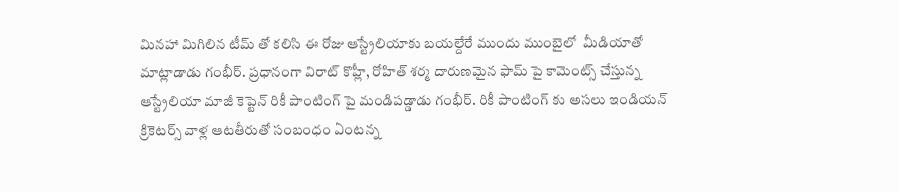మినహా మిగిలిన టీమ్ తో కలిసి ఈ రోజు ఆస్ట్రేలియాకు బయల్దేరే ముందు ముంబైలో  మీడియాతో మాట్లాడాడు గంభీర్. ప్రధానంగా విరాట్ కొహ్లీ, రోహిత్ శర్మ దారుణమైన ఫామ్ పై కామెంట్స్ చేస్తున్న ఆస్ట్రేలియా మాజీ కెప్టెన్ రికీ పాంటింగ్ పై మండిపడ్డాడు గంభీర్. రికీ పాంటింగ్ కు అసలు ఇండియన్ క్రికెటర్స్ వాళ్ల ఆటతీరుతో సంబంధం ఏంటన్న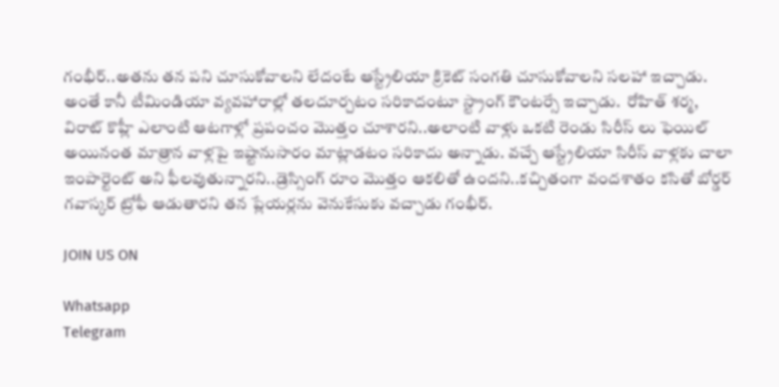గంభీర్..అతను తన పని చూసుకోవాలని లేదంటే ఆస్ట్రేలియా క్రికెట్ సంగతి చూసుకోవాలని సలహా ఇచ్చాడు. అంతే కానీ టీమిండియా వ్యవహారాల్లో తలదూర్చటం సరికాదంటూ స్ట్రాంగ్ కౌంటర్సే ఇచ్చాడు.  రోహిత్ శర్మ, విరాట్ కొహ్లీ ఎలాంటి ఆటగాళ్లో ప్రపంచం మొత్తం చూశారని..అలాంటి వాళ్లు ఒకటి రెండు సిరీస్ లు ఫెయిల్ అయినంత మాత్రాన వాళ్లపై ఇష్టానుసారం మాట్లాడటం సరికాదు అన్నాడు. వచ్చే ఆస్ట్రేలియా సిరీస్ వాళ్లకు చాలా ఇంపార్టెంట్ అని ఫీలవుతున్నారని..డ్రెస్సింగ్ రూం మొత్తం ఆకలితో ఉందని..కచ్చితంగా వందశాతం కసితో బోర్డర్ గవాస్కర్ ట్రోఫీ ఆడుతారని తన ప్లేయర్లను వెనుకేసుకు వచ్చాడు గంభీర్.

JOIN US ON

Whatsapp
Telegram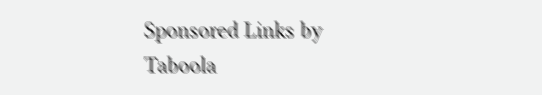Sponsored Links by Taboola